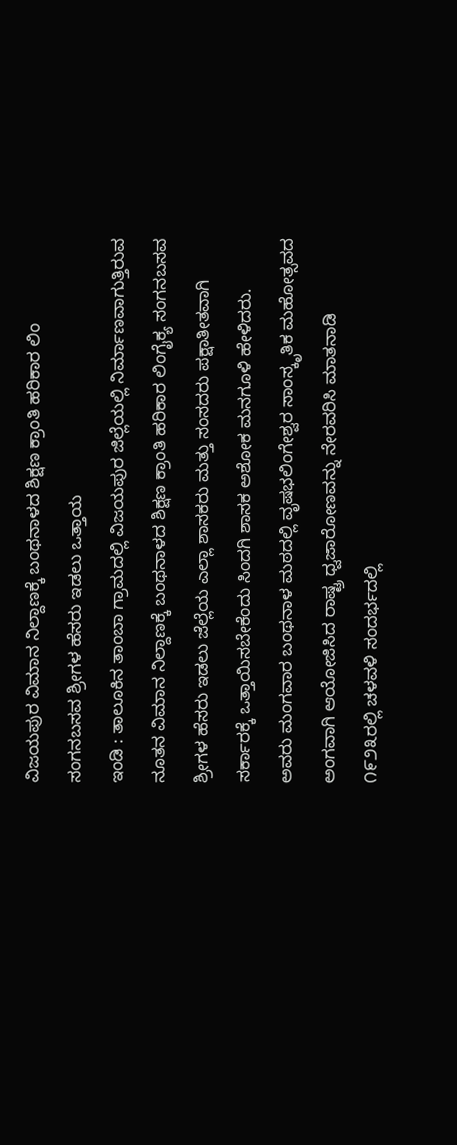ವಿಜಯಪುರ ವಿಮಾನ ನಿಲ್ದಾಣಕ್ಕೆ ಬಂಥನಾಳದ ಶಿಕ್ಷಣ ಕ್ರಾಂತಿ ಹರಿಕಾರ ಲಿಂ ಸಂಗನಬಸವ ಶ್ರೀಗಳ ಹೆಸರು ಇಡಲು ಒತ್ತಾಯ
ಇಂಡಿ : ತಾಲೂಕಿನ ತಾಂಬಾ ಗ್ರಾಮದಲ್ಲಿ ವಿಜಯಪುರ ಜಿಲ್ಲೆಯಲ್ಲಿ ನಿರ್ಮಾಣವಾಗುತ್ತಿರುವ ನೂತನ ವಿಮಾನ ನಿಲ್ದಾಣಕ್ಕೆ ಬಂಥನಾಳದ ಶಿಕ್ಷಣ ಕ್ರಾಂತಿ ಹರಿಕಾರ ಲಿಂಗೈಕ್ಯ ಸಂಗನಬಸವ ಶ್ರೀಗಳ ಹೆಸರು ಇಡಲು ಜೆಲ್ಲೆಯ ಎಲ್ಲಾ ಶಾಸಕರು ಮತ್ತು ಸಂಸದರು ಪಕ್ಷಾತೀತವಾಗಿ ಸರ್ಕಾರಕ್ಕೆ ಒತ್ತಾಯಿಸಬೇಕೆಂದು ಸಿಂದಗಿ ಶಾಸಕ ಅಶೋಕ ಮನಗೂಳಿ ಹೇಳಿದರು.
ಅವರು ಮಂಗವಾರ ಬಂಥನಾಳ ಮಠದಲ್ಲಿ ವೃಷಭಲಿಂಗೇಶ್ವರ ಸಾಂಸ್ಕೃತಿಕ ಮಹೋತ್ಸವದ ಅಂಗವಾಗಿ ಆಯೋಜಿಸಿದ ರಾಷ್ಟ್ರ ಧ್ವಜಾರೋಣವನ್ನು ನೇರವರಿಸಿ ಮಾತನಾಡಿ ೧೯೨೩ರಲ್ಲಿ ಚಳವಳಿ ಸಂದರ್ಭದಲ್ಲಿ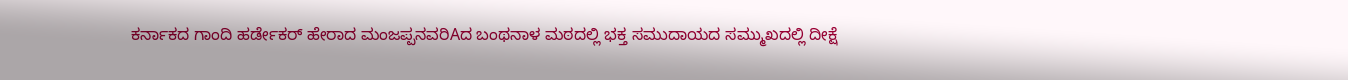ಕರ್ನಾಕದ ಗಾಂದಿ ಹರ್ಡೇಕರ್ ಹೇರಾದ ಮಂಜಪ್ಪನವರಿAದ ಬಂಥನಾಳ ಮಠದಲ್ಲಿ ಭಕ್ತ ಸಮುದಾಯದ ಸಮ್ಮುಖದಲ್ಲಿ ದೀಕ್ಷೆ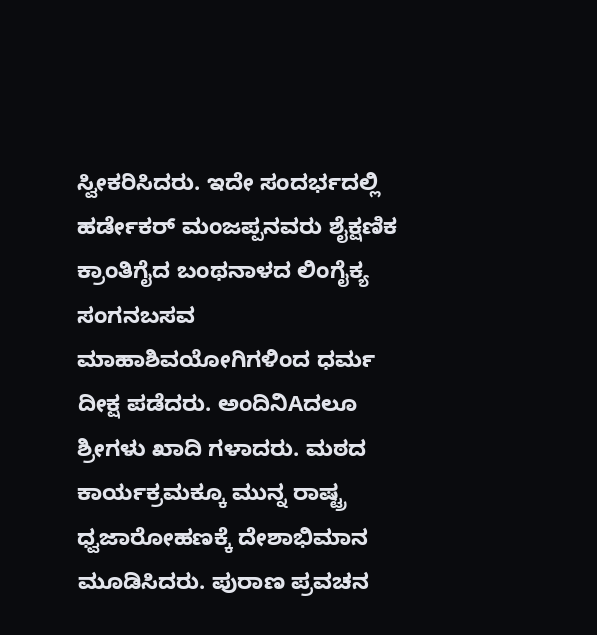ಸ್ವೀಕರಿಸಿದರು. ಇದೇ ಸಂದರ್ಭದಲ್ಲಿ ಹರ್ಡೇಕರ್ ಮಂಜಪ್ಪನವರು ಶೈಕ್ಷಣಿಕ ಕ್ರಾಂತಿಗೈದ ಬಂಥನಾಳದ ಲಿಂಗೈಕ್ಯ ಸಂಗನಬಸವ ಮಾಹಾಶಿವಯೋಗಿಗಳಿಂದ ಧರ್ಮ ದೀಕ್ಷ ಪಡೆದರು. ಅಂದಿನಿAದಲೂ ಶ್ರೀಗಳು ಖಾದಿ ಗಳಾದರು. ಮಠದ ಕಾರ್ಯಕ್ರಮಕ್ಕೂ ಮುನ್ನ ರಾಷ್ಟ್ರ ಧ್ವಜಾರೋಹಣಕ್ಕೆ ದೇಶಾಭಿಮಾನ ಮೂಡಿಸಿದರು. ಪುರಾಣ ಪ್ರವಚನ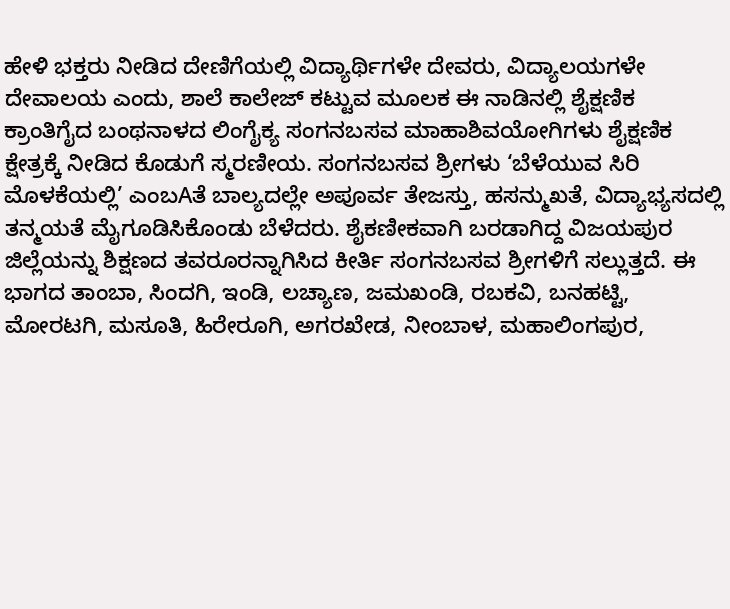ಹೇಳಿ ಭಕ್ತರು ನೀಡಿದ ದೇಣಿಗೆಯಲ್ಲಿ ವಿದ್ಯಾರ್ಥಿಗಳೇ ದೇವರು, ವಿದ್ಯಾಲಯಗಳೇ ದೇವಾಲಯ ಎಂದು, ಶಾಲೆ ಕಾಲೇಜ್ ಕಟ್ಟುವ ಮೂಲಕ ಈ ನಾಡಿನಲ್ಲಿ ಶೈಕ್ಷಣಿಕ ಕ್ರಾಂತಿಗೈದ ಬಂಥನಾಳದ ಲಿಂಗೈಕ್ಯ ಸಂಗನಬಸವ ಮಾಹಾಶಿವಯೋಗಿಗಳು ಶೈಕ್ಷಣಿಕ ಕ್ಷೇತ್ರಕ್ಕೆ ನೀಡಿದ ಕೊಡುಗೆ ಸ್ಮರಣೀಯ. ಸಂಗನಬಸವ ಶ್ರೀಗಳು ‘ಬೆಳೆಯುವ ಸಿರಿ ಮೊಳಕೆಯಲ್ಲಿ’ ಎಂಬAತೆ ಬಾಲ್ಯದಲ್ಲೇ ಅಪೂರ್ವ ತೇಜಸ್ತು, ಹಸನ್ಮುಖತೆ, ವಿದ್ಯಾಭ್ಯಸದಲ್ಲಿ ತನ್ಮಯತೆ ಮೈಗೂಡಿಸಿಕೊಂಡು ಬೆಳೆದರು. ಶೈಕಣೀಕವಾಗಿ ಬರಡಾಗಿದ್ದ ವಿಜಯಪುರ ಜಿಲ್ಲೆಯನ್ನು ಶಿಕ್ಷಣದ ತವರೂರನ್ನಾಗಿಸಿದ ಕೀರ್ತಿ ಸಂಗನಬಸವ ಶ್ರೀಗಳಿಗೆ ಸಲ್ಲುತ್ತದೆ. ಈ ಭಾಗದ ತಾಂಬಾ, ಸಿಂದಗಿ, ಇಂಡಿ, ಲಚ್ಯಾಣ, ಜಮಖಂಡಿ, ರಬಕವಿ, ಬನಹಟ್ಟಿ, ಮೋರಟಗಿ, ಮಸೂತಿ, ಹಿರೇರೂಗಿ, ಅಗರಖೇಡ, ನೀಂಬಾಳ, ಮಹಾಲಿಂಗಪುರ,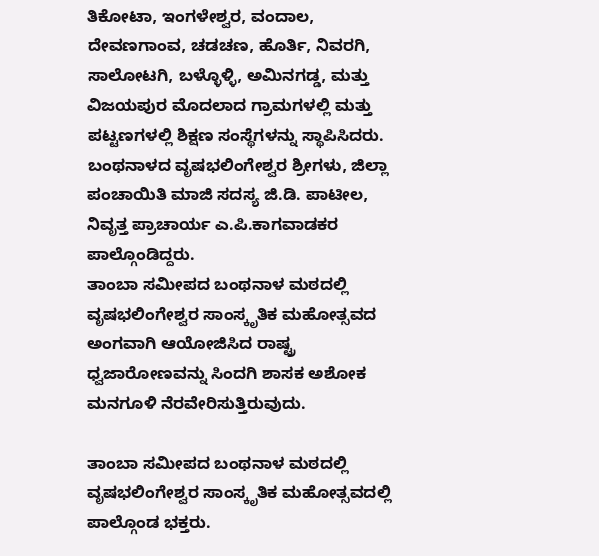ತಿಕೋಟಾ, ಇಂಗಳೇಶ್ವರ, ವಂದಾಲ, ದೇವಣಗಾಂವ, ಚಡಚಣ, ಹೊರ್ತಿ, ನಿವರಗಿ, ಸಾಲೋಟಗಿ, ಬಳ್ಳೊಳ್ಳಿ, ಅಮಿನಗಡ್ಡ, ಮತ್ತು ವಿಜಯಪುರ ಮೊದಲಾದ ಗ್ರಾಮಗಳಲ್ಲಿ ಮತ್ತು ಪಟ್ಟಣಗಳಲ್ಲಿ ಶಿಕ್ಷಣ ಸಂಸ್ಥೆಗಳನ್ನು ಸ್ಥಾಪಿಸಿದರು.
ಬಂಥನಾಳದ ವೃಷಭಲಿಂಗೇಶ್ವರ ಶ್ರೀಗಳು, ಜಿಲ್ಲಾ ಪಂಚಾಯಿತಿ ಮಾಜಿ ಸದಸ್ಯ ಜಿ.ಡಿ. ಪಾಟೀಲ, ನಿವೃತ್ತ ಪ್ರಾಚಾರ್ಯ ಎ.ಪಿ.ಕಾಗವಾಡಕರ ಪಾಲ್ಗೊಂಡಿದ್ದರು.
ತಾಂಬಾ ಸಮೀಪದ ಬಂಥನಾಳ ಮಠದಲ್ಲಿ ವೃಷಭಲಿಂಗೇಶ್ವರ ಸಾಂಸ್ಕೃತಿಕ ಮಹೋತ್ಸವದ ಅಂಗವಾಗಿ ಆಯೋಜಿಸಿದ ರಾಷ್ಟ್ರ ಧ್ವಜಾರೋಣವನ್ನು ಸಿಂದಗಿ ಶಾಸಕ ಅಶೋಕ ಮನಗೂಳಿ ನೆರವೇರಿಸುತ್ತಿರುವುದು.

ತಾಂಬಾ ಸಮೀಪದ ಬಂಥನಾಳ ಮಠದಲ್ಲಿ ವೃಷಭಲಿಂಗೇಶ್ವರ ಸಾಂಸ್ಕೃತಿಕ ಮಹೋತ್ಸವದಲ್ಲಿ ಪಾಲ್ಗೊಂಡ ಭಕ್ತರು.